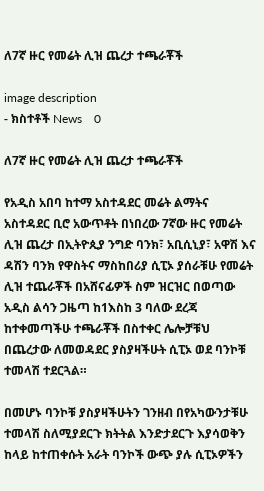ለ7ኛ ዙር የመሬት ሊዝ ጨረታ ተጫራቾች

image description
- ክስተቶች News    0

ለ7ኛ ዙር የመሬት ሊዝ ጨረታ ተጫራቾች

የአዲስ አበባ ከተማ አስተዳደር መሬት ልማትና አስተዳደር ቢሮ አውጥቶት በነበረው 7ኛው ዙር የመሬት ሊዝ ጨረታ በኢትዮጲያ ንግድ ባንክ፣ አቢሲኒያ፣ አዋሽ እና ዳሽን ባንክ የዋስትና ማስከበሪያ ሲፒኦ ያሰራቹሁ የመሬት ሊዝ ተጨራቾች በአሸናፊዎች ስም ዝርዝር በወጣው አዲስ ልሳን ጋዜጣ ከ1እስከ 3 ባለው ደረጃ ከተቀመጣችሁ ተጫራቾች በስተቀር ሌሎቻቹህ በጨረታው ለመወዳደር ያስያዛችሁት ሲፒኦ ወደ ባንኮቹ ተመላሽ ተደርጓል።

በመሆኑ ባንኮቹ ያስያዛችሁትን ገንዘብ በየአካውንታቹሁ ተመላሽ ስለሚያደርጉ ክትትል እንድታደርጉ እያሳወቅን ከላይ ከተጠቀሱት አራት ባንኮች ውጭ ያሉ ሲፒኦዎችን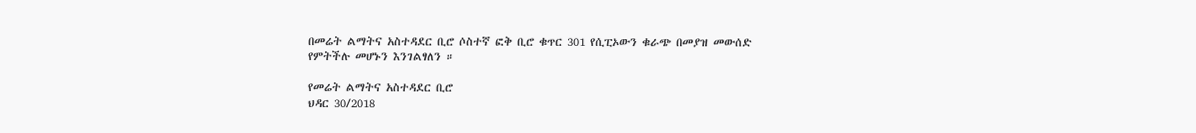በመሬት ልማትና አስተዳደር ቢሮ ሶስተኛ ፎቅ ቢሮ ቁጥር 301 የሲፒኦውን ቁራጭ በመያዝ መውሰድ የምትችሉ መሆኑን እንገልፃለን ።

የመሬት ልማትና አስተዳደር ቢሮ
ህዳር 30/2018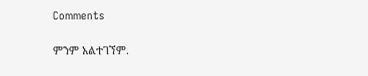Comments

ምንም አልተገኘም.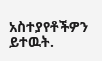አስተያየቶችዎን ይተዉት.